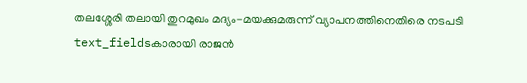തലശ്ശേരി തലായി തുറമുഖം മദ്യം-മയക്കുമരുന്ന് വ്യാപനത്തിനെതിരെ നടപടി
text_fieldsകാരായി രാജൻ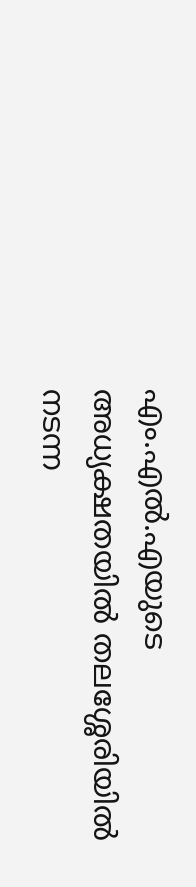എം.എൽ.എയുടെ അധ്യക്ഷതയിൽ തലശ്ശേരിയിൽ നടന്ന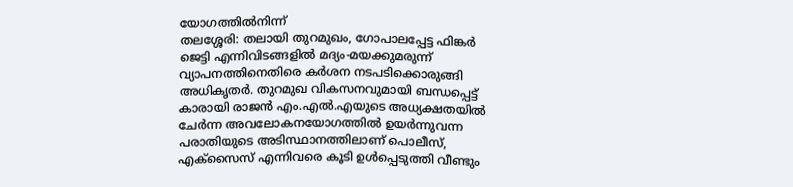യോഗത്തിൽനിന്ന്
തലശ്ശേരി: തലായി തുറമുഖം, ഗോപാലപ്പേട്ട ഫിങ്കർ ജെട്ടി എന്നിവിടങ്ങളിൽ മദ്യം-മയക്കുമരുന്ന് വ്യാപനത്തിനെതിരെ കർശന നടപടിക്കൊരുങ്ങി അധികൃതർ. തുറമുഖ വികസനവുമായി ബന്ധപ്പെട്ട് കാരായി രാജൻ എം.എൽ.എയുടെ അധ്യക്ഷതയിൽ ചേർന്ന അവലോകനയോഗത്തിൽ ഉയർന്നുവന്ന പരാതിയുടെ അടിസ്ഥാനത്തിലാണ് പൊലീസ്, എക്സൈസ് എന്നിവരെ കൂടി ഉൾപ്പെടുത്തി വീണ്ടും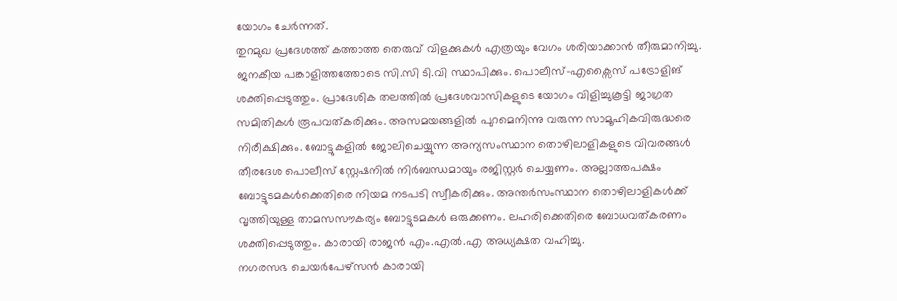യോഗം ചേർന്നത്.
തുറമുഖ പ്രദേശത്ത് കത്താത്ത തെരുവ് വിളക്കുകൾ എത്രയും വേഗം ശരിയാക്കാൻ തീരുമാനിച്ചു. ജനകീയ പങ്കാളിത്തത്തോടെ സി.സി ടി.വി സ്ഥാപിക്കും. പൊലീസ്-എക്സൈസ് പട്രോളിങ് ശക്തിപ്പെടുത്തും. പ്രാദേശിക തലത്തിൽ പ്രദേശവാസികളുടെ യോഗം വിളിച്ചുകൂട്ടി ജാഗ്രത സമിതികൾ രൂപവത്കരിക്കും. അസമയങ്ങളിൽ പുറമെനിന്നു വരുന്ന സാമൂഹികവിരുദ്ധരെ നിരീക്ഷിക്കും. ബോട്ടുകളിൽ ജോലിചെയ്യുന്ന അന്യസംസ്ഥാന തൊഴിലാളികളുടെ വിവരങ്ങൾ തീരദേശ പൊലീസ് സ്റ്റേഷനിൽ നിർബന്ധമായും രജിസ്റ്റർ ചെയ്യണം. അല്ലാത്തപക്ഷം ബോട്ടുടമകൾക്കെതിരെ നിയമ നടപടി സ്വീകരിക്കും. അന്തർസംസ്ഥാന തൊഴിലാളികൾക്ക് വൃത്തിയുള്ള താമസസൗകര്യം ബോട്ടുടമകൾ ഒരുക്കണം. ലഹരിക്കെതിരെ ബോധവത്കരണം ശക്തിപ്പെടുത്തും. കാരായി രാജൻ എം.എൽ.എ അധ്യക്ഷത വഹിച്ചു.
നഗരസഭ ചെയർപേഴ്സൻ കാരായി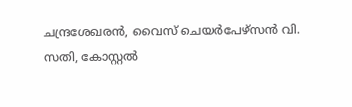ചന്ദ്രശേഖരൻ, വൈസ് ചെയർപേഴ്സൻ വി. സതി, കോസ്റ്റൽ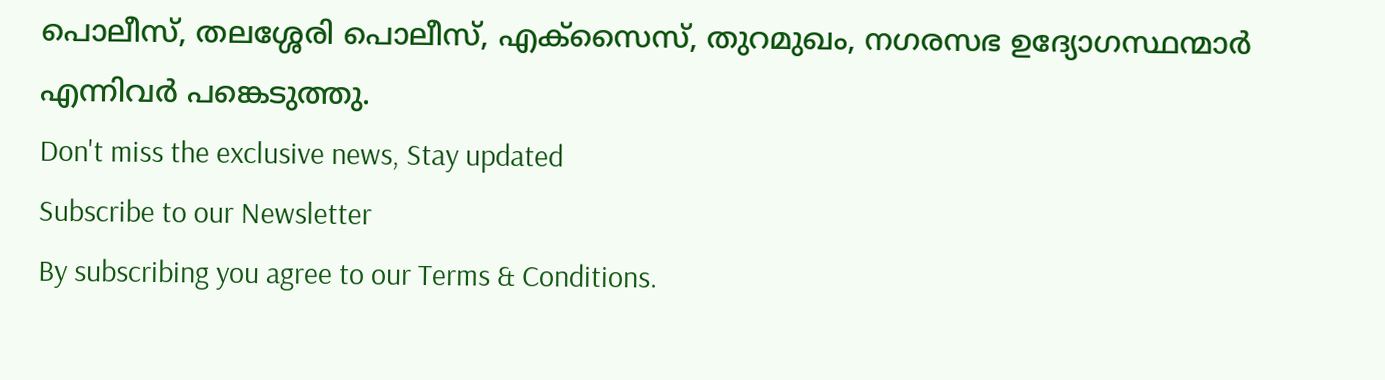പൊലീസ്, തലശ്ശേരി പൊലീസ്, എക്സൈസ്, തുറമുഖം, നഗരസഭ ഉദ്യോഗസ്ഥന്മാർ എന്നിവർ പങ്കെടുത്തു.
Don't miss the exclusive news, Stay updated
Subscribe to our Newsletter
By subscribing you agree to our Terms & Conditions.